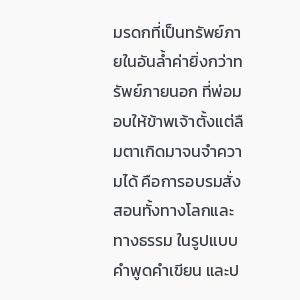มรดกที่เป็นทรัพย์ภายในอันล้ำค่ายิ่งกว่าทรัพย์ภายนอก ที่พ่อมอบให้ข้าพเจ้าตั้งแต่ลืมตาเกิดมาจนจำความได้ คือการอบรมสั่งสอนทั้งทางโลกและทางธรรม ในรูปแบบคำพูดคำเขียน และป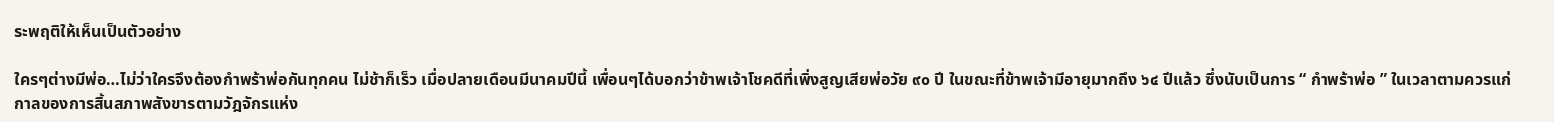ระพฤติให้เห็นเป็นตัวอย่าง

ใครๆต่างมีพ่อ…ไม่ว่าใครจึงต้องกำพร้าพ่อกันทุกคน ไม่ช้าก็เร็ว เมื่อปลายเดือนมีนาคมปีนี้ เพื่อนๆได้บอกว่าข้าพเจ้าโชคดีที่เพิ่งสูญเสียพ่อวัย ๙๐ ปี ในขณะที่ข้าพเจ้ามีอายุมากถึง ๖๔ ปีแล้ว ซึ่งนับเป็นการ “ กำพร้าพ่อ ” ในเวลาตามควรแก่กาลของการสิ้นสภาพสังขารตามวัฎจักรแห่ง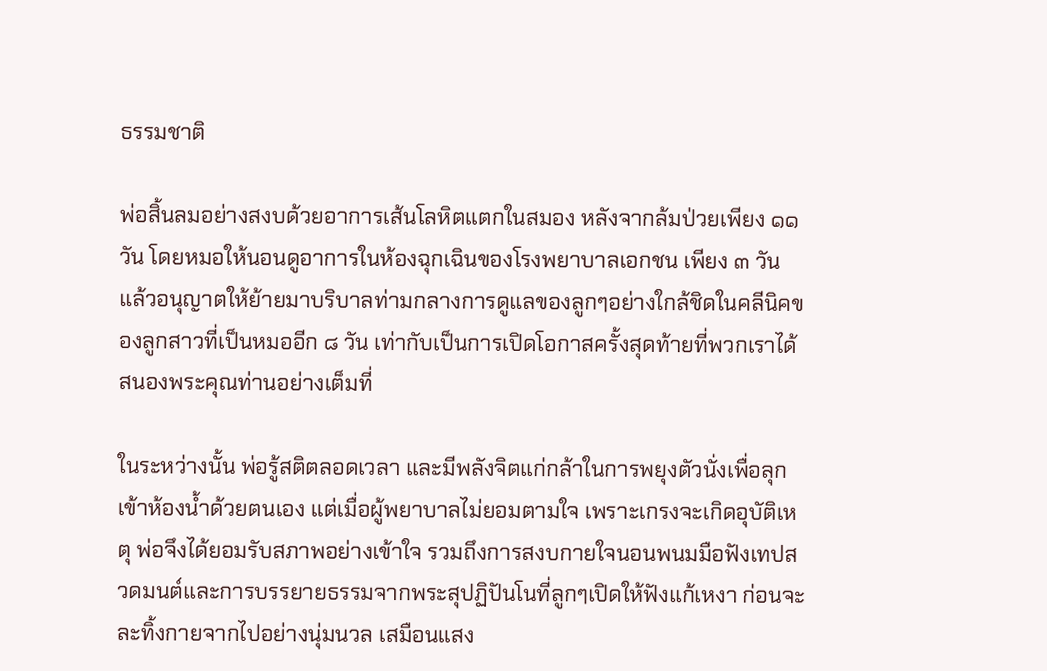ธรรมชาติ

พ่อสิ้นลมอย่างสงบด้วยอาการเส้นโลหิตแตกในสมอง หลังจากล้มป่วยเพียง ๑๑ วัน โดยหมอให้นอนดูอาการในห้องฉุกเฉินของโรงพยาบาลเอกชน เพียง ๓ วัน แล้วอนุญาตให้ย้ายมาบริบาลท่ามกลางการดูแลของลูกๆอย่างใกล้ชิดในคลีนิคของลูกสาวที่เป็นหมออีก ๘ วัน เท่ากับเป็นการเปิดโอกาสครั้งสุดท้ายที่พวกเราได้สนองพระคุณท่านอย่างเต็มที่

ในระหว่างนั้น พ่อรู้สติตลอดเวลา และมีพลังจิตแก่กล้าในการพยุงตัวนั่งเพื่อลุกเข้าห้องน้ำด้วยตนเอง แต่เมื่อผู้พยาบาลไม่ยอมตามใจ เพราะเกรงจะเกิดอุบัติเหตุ พ่อจึงได้ยอมรับสภาพอย่างเข้าใจ รวมถึงการสงบกายใจนอนพนมมือฟังเทปสวดมนต์และการบรรยายธรรมจากพระสุปฏิปันโนที่ลูกๆเปิดให้ฟังแก้เหงา ก่อนจะละทิ้งกายจากไปอย่างนุ่มนวล เสมือนแสง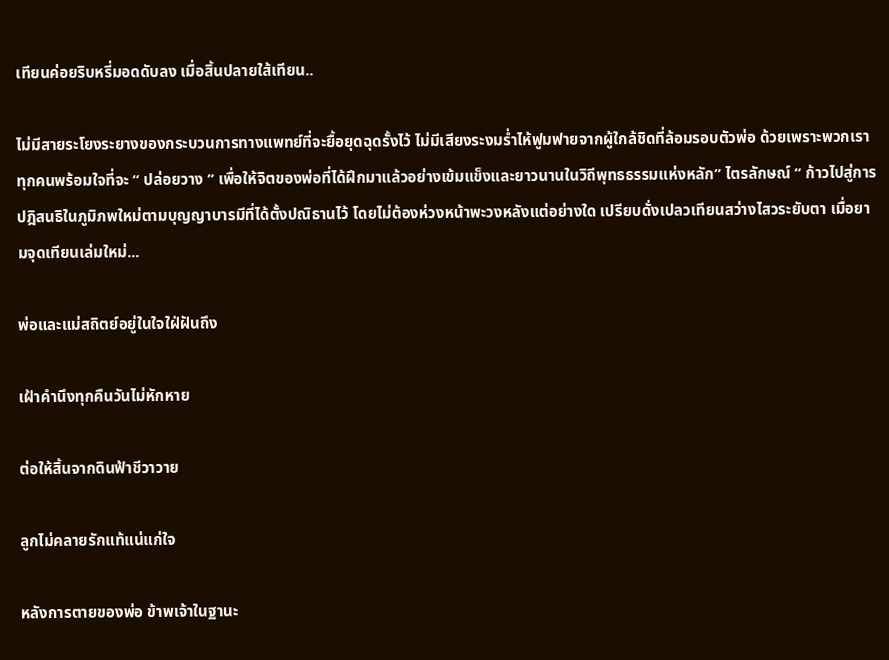เทียนค่อยริบหรี่มอดดับลง เมื่อสิ้นปลายใส้เทียน..

ไม่มีสายระโยงระยางของกระบวนการทางแพทย์ที่จะยื้อยุดฉุดรั้งไว้ ไม่มีเสียงระงมร่ำไห้ฟูมฟายจากผู้ใกล้ชิดที่ล้อมรอบตัวพ่อ ด้วยเพราะพวกเราทุกคนพร้อมใจที่จะ “ ปล่อยวาง ” เพื่อให้จิตของพ่อที่ได้ฝึกมาแล้วอย่างเข้มแข็งและยาวนานในวิถีพุทธธรรมแห่งหลัก” ไตรลักษณ์ “ ก้าวไปสู่การปฎิสนธิในภูมิภพใหม่ตามบุญญาบารมีที่ได้ตั้งปณิธานไว้ โดยไม่ต้องห่วงหน้าพะวงหลังแต่อย่างใด เปรียบดั่งเปลวเทียนสว่างไสวระยับตา เมื่อยามจุดเทียนเล่มใหม่...

พ่อและแม่สถิตย์อยู่ในใจใฝ่ฝันถึง

เฝ้าคำนึงทุกคืนวันไม่หักหาย

ต่อให้สิ้นจากดินฟ้าชีวาวาย

ลูกไม่คลายรักแท้แน่แก่ใจ

หลังการตายของพ่อ ข้าพเจ้าในฐานะ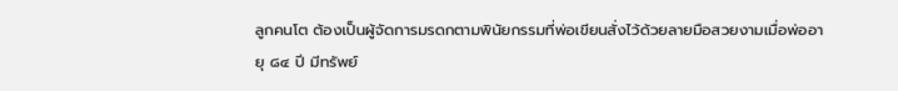ลูกคนโต ต้องเป็นผู้จัดการมรดกตามพินัยกรรมที่พ่อเขียนสั่งไว้ด้วยลายมือสวยงามเมื่อพ่ออายุ ๘๔ ปี มีทรัพย์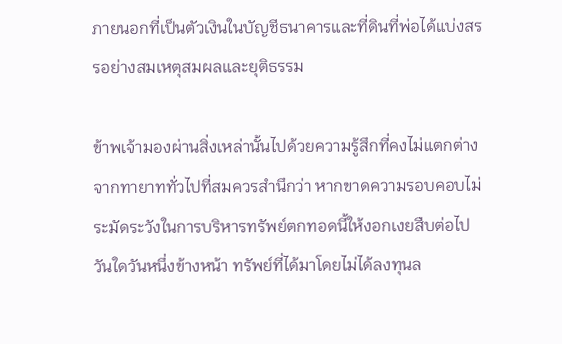ภายนอกที่เป็นตัวเงินในบัญชีธนาคารและที่ดินที่พ่อได้แบ่งสรรอย่างสมเหตุสมผลและยุติธรรม

ข้าพเจ้ามองผ่านสิ่งเหล่านั้นไปด้วยความรู้สึกที่คงไม่แตกต่างจากทายาททั่วไปที่สมควรสำนึกว่า หากขาดความรอบคอบไม่ระมัดระวังในการบริหารทรัพย์ตกทอดนี้ให้งอกเงยสืบต่อไป วันใดวันหนึ่งข้างหน้า ทรัพย์ที่ได้มาโดยไม่ได้ลงทุนล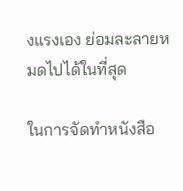งแรงเอง ย่อมละลายหมดไปได้ในที่สุด

ในการจัดทำหนังสือ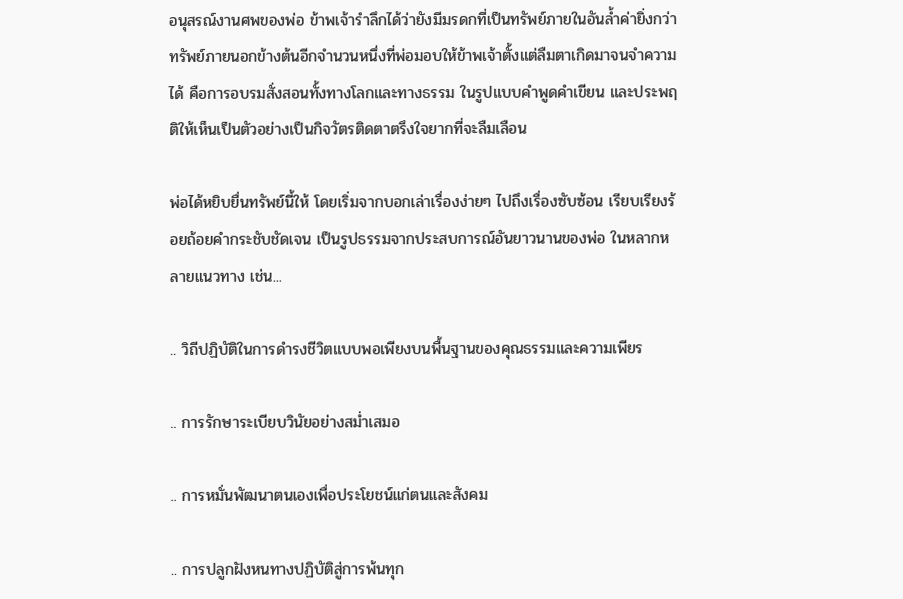อนุสรณ์งานศพของพ่อ ข้าพเจ้ารำลึกได้ว่ายังมีมรดกที่เป็นทรัพย์ภายในอันล้ำค่ายิ่งกว่าทรัพย์ภายนอกข้างต้นอีกจำนวนหนึ่งที่พ่อมอบให้ข้าพเจ้าตั้งแต่ลืมตาเกิดมาจนจำความได้ คือการอบรมสั่งสอนทั้งทางโลกและทางธรรม ในรูปแบบคำพูดคำเขียน และประพฤติให้เห็นเป็นตัวอย่างเป็นกิจวัตรติดตาตรึงใจยากที่จะลืมเลือน

พ่อได้หยิบยื่นทรัพย์นี้ให้ โดยเริ่มจากบอกเล่าเรื่องง่ายๆ ไปถึงเรื่องซับซ้อน เรียบเรียงร้อยถ้อยคำกระชับชัดเจน เป็นรูปธรรมจากประสบการณ์อันยาวนานของพ่อ ในหลากหลายแนวทาง เช่น...

.. วิถีปฏิบัติในการดำรงชีวิตแบบพอเพียงบนพื้นฐานของคุณธรรมและความเพียร

.. การรักษาระเบียบวินัยอย่างสม่ำเสมอ

.. การหมั่นพัฒนาตนเองเพื่อประโยชน์แก่ตนและสังคม

.. การปลูกฝังหนทางปฏิบัติสู่การพ้นทุก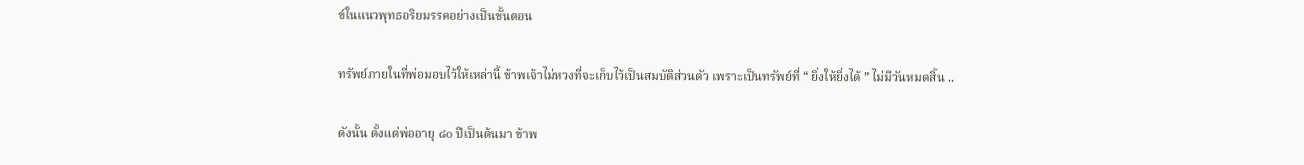ข์ในแนวพุทธอริยมรรคอย่างเป็นขั้นตอน

ทรัพย์ภายในที่พ่อมอบไว้ให้เหล่านี้ ข้าพเจ้าไม่หวงที่จะเก็บไว้เป็นสมบัติส่วนตัว เพราะเป็นทรัพย์ที่ “ ยิ่งให้ยิ่งได้ ” ไม่มีวันหมดสิ้น ..

ดังนั้น ตั้งแต่พ่ออายุ ๘๐ ปีเป็นต้นมา ข้าพ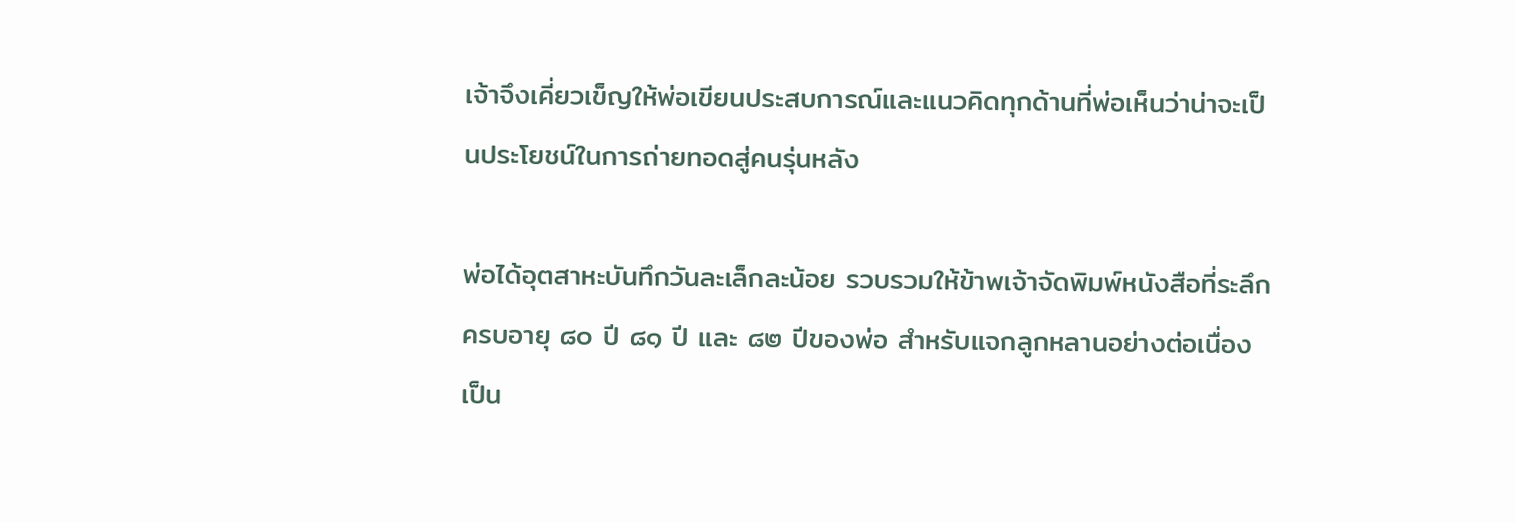เจ้าจึงเคี่ยวเข็ญให้พ่อเขียนประสบการณ์และแนวคิดทุกด้านที่พ่อเห็นว่าน่าจะเป็นประโยชน์ในการถ่ายทอดสู่คนรุ่นหลัง

พ่อได้อุตสาหะบันทึกวันละเล็กละน้อย รวบรวมให้ข้าพเจ้าจัดพิมพ์หนังสือที่ระลึกครบอายุ ๘๐ ปี ๘๑ ปี และ ๘๒ ปีของพ่อ สำหรับแจกลูกหลานอย่างต่อเนื่อง เป็น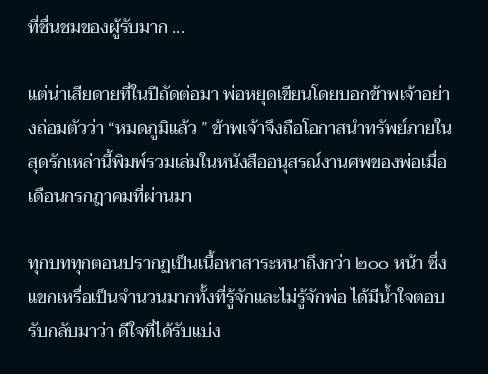ที่ชื่นชมของผู้รับมาก ...

แต่น่าเสียดายที่ในปีถัดต่อมา พ่อหยุดเขียนโดยบอกข้าพเจ้าอย่างถ่อมตัวว่า “หมดภูมิแล้ว ” ข้าพเจ้าจึงถือโอกาสนำทรัพย์ภายในสุดรักเหล่านี้พิมพ์รวมเล่มในหนังสืออนุสรณ์งานศพของพ่อเมื่อเดือนกรกฎาคมที่ผ่านมา

ทุกบททุกตอนปรากฏเป็นเนื้อหาสาระหนาถึงกว่า ๒๐๐ หน้า ซึ่งแขกเหรื่อเป็นจำนวนมากทั้งที่รู้จักและไม่รู้จักพ่อ ได้มีน้ำใจตอบรับกลับมาว่า ดีใจที่ได้รับแบ่ง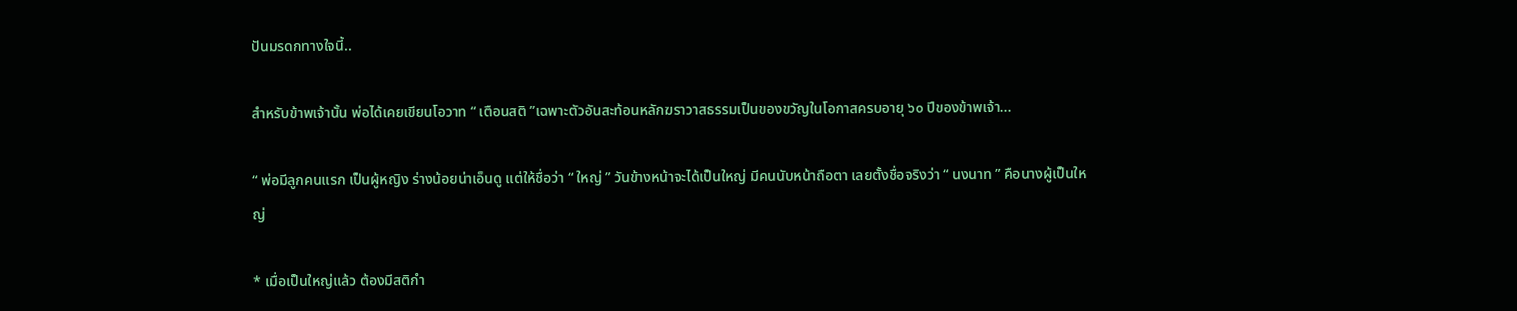ปันมรดกทางใจนี้..

สำหรับข้าพเจ้านั้น พ่อได้เคยเขียนโอวาท “ เตือนสติ ”เฉพาะตัวอันสะท้อนหลักฆราวาสธรรมเป็นของขวัญในโอกาสครบอายุ ๖๐ ปีของข้าพเจ้า...

“ พ่อมีลูกคนแรก เป็นผู้หญิง ร่างน้อยน่าเอ็นดู แต่ให้ชื่อว่า “ ใหญ่ ” วันข้างหน้าจะได้เป็นใหญ่ มีคนนับหน้าถือตา เลยตั้งชื่อจริงว่า “ นงนาท ” คือนางผู้เป็นใหญ่

* เมื่อเป็นใหญ่แล้ว ต้องมีสติกำ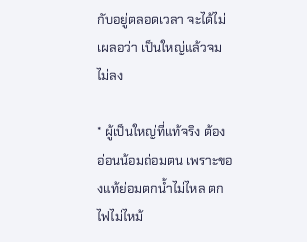กับอยู่ตลอดเวลา จะได้ไม่เผลอว่า เป็นใหญ่แล้วจมไม่ลง

* ผู้เป็นใหญ่ที่แท้จริง ต้องอ่อนน้อมถ่อมตน เพราะของแท้ย่อมตกน้ำไม่ไหล ตกไฟไม่ไหม้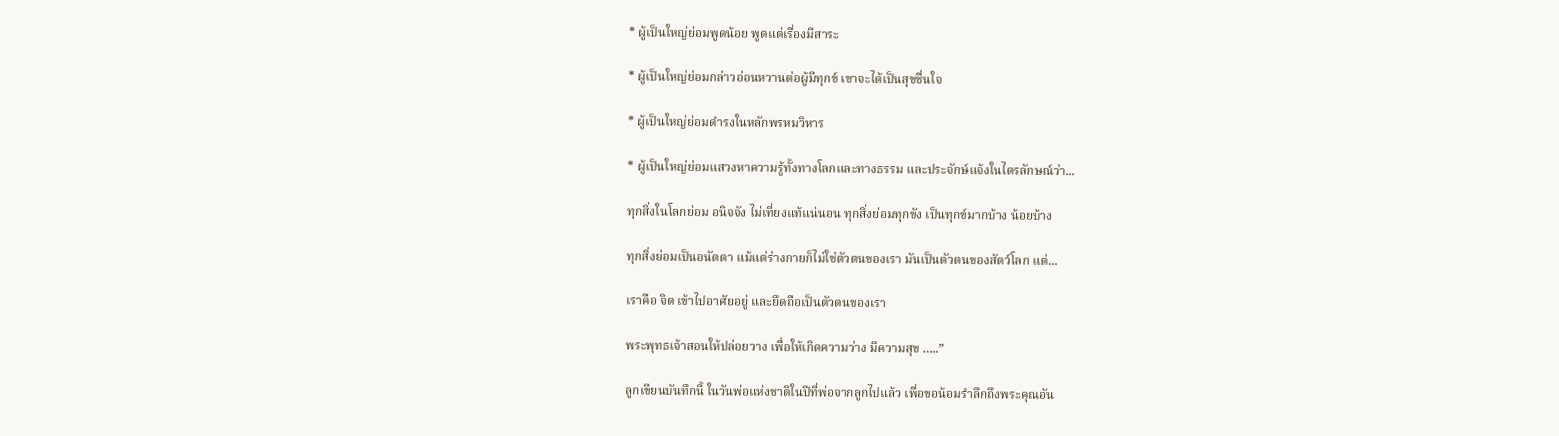* ผู้เป็นใหญ่ย่อมพูดน้อย พูดแต่เรื่องมีสาระ

* ผู้เป็นใหญ่ย่อมกล่าวอ่อนหวานต่อผู้มีทุกข์ เขาจะได้เป็นสุขชื่นใจ

* ผู้เป็นใหญ่ย่อมดำรงในหลักพรหมวิหาร

* ผู้เป็นใหญ่ย่อมแสวงหาความรู้ทั้งทางโลกและทางธรรม และประจักษ์แจ้งในไตรลักษณ์ว่า...

ทุกสิ่งในโลกย่อม อนิจจัง ไม่เที่ยงแท้แน่นอน ทุกสิ่งย่อมทุกขัง เป็นทุกข์มากบ้าง น้อยบ้าง

ทุกสิ่งย่อมเป็นอนัตตา แม้แต่ร่างกายก็ไม่ใช่ตัวตนของเรา มันเป็นตัวตนของสัตว์โลก แต่...

เราคือ จิต เข้าไปอาศัยอยู่ และยึดถือเป็นตัวตนของเรา

พระพุทธเจ้าสอนให้ปล่อยวาง เพื่อให้เกิดความว่าง มีความสุข …..”

ลูกเขียนบันทึกนี้ ในวันพ่อแห่งชาติในปีที่พ่อจากลูกไปแล้ว เพื่อขอน้อมรำลึกถึงพระคุณอัน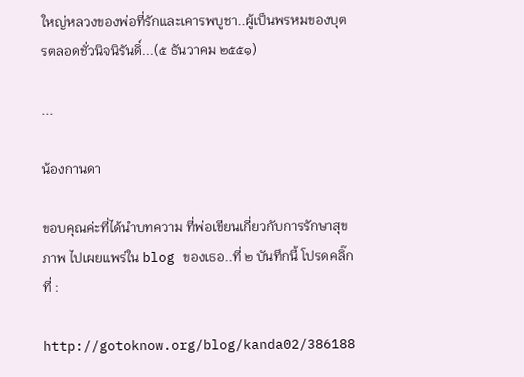ใหญ่หลวงของพ่อที่รักและเคารพบูชา..ผู้เป็นพรหมของบุตรตลอดชั่วนิจนิรันดิ์...(๕ ธันวาคม ๒๕๕๑)

...

น้องกานดา

ขอบคุณค่ะที่ได้นำบทความ ที่พ่อเขียนเกี่ยวกับการรักษาสุขภาพ ไปเผยแพร่ใน blog ของเธอ..ที่ ๒ บันทึกนี้ โปรดคลิ๊กที่ :

http://gotoknow.org/blog/kanda02/386188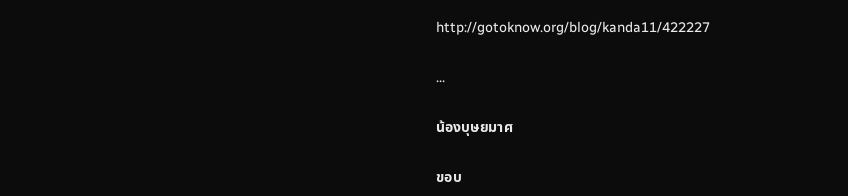http://gotoknow.org/blog/kanda11/422227

...

น้องบุษยมาศ

ขอบ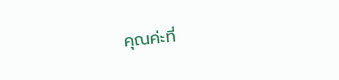คุณค่ะที่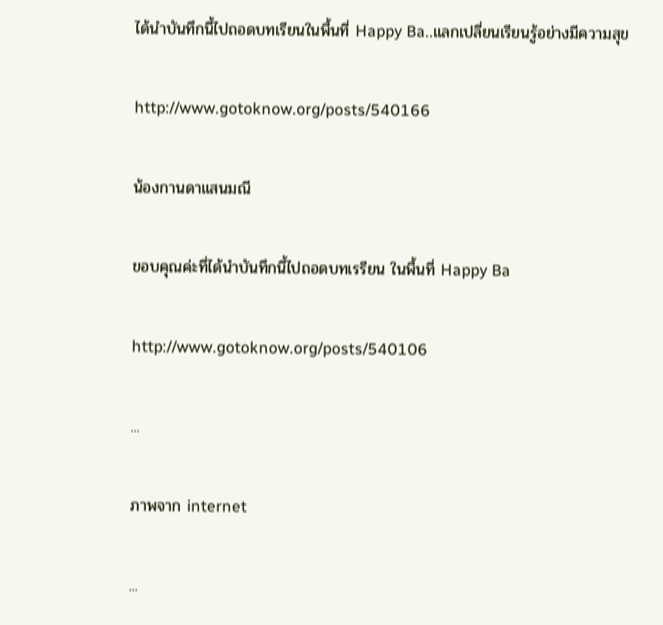ได้นำบันทึกนี้ไปถอดบทเรียนในพื้นที่ Happy Ba..แลกเปลี่ยนเรียนรู้อย่างมีความสุข

http://www.gotoknow.org/posts/540166

น้องกานดาแสนมณี

ขอบคุณค่ะที่ได้นำบันทึกนี้ไปถอดบทเรรียน ในพื้นที่ Happy Ba

http://www.gotoknow.org/posts/540106

...

ภาพจาก internet

...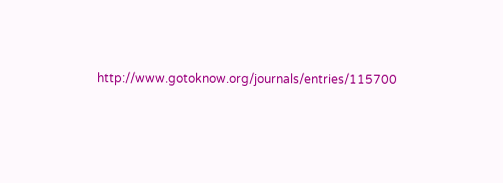http://www.gotoknow.org/journals/entries/115700